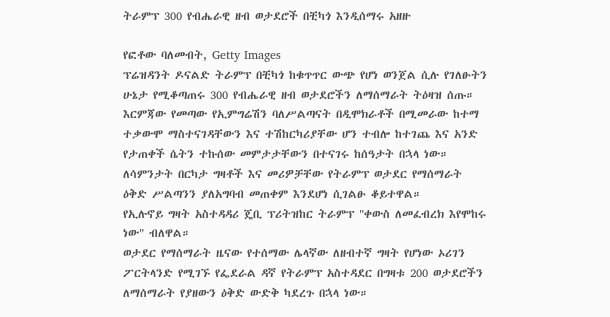ትራምፕ 300 የብሔራዊ ዘብ ወታደሮች በቺካጎ እንዲሰማሩ አዘዙ

የፎቶው ባለመብት, Getty Images
ፕሬዝዳንት ዶናልድ ትራምፕ በቺካጎ ከቁጥጥር ውጭ የሆነ ወንጀል ሲሉ የገለፁትን ሁኔታ የሚቆጣጠሩ 300 የብሔራዊ ዘብ ወታደሮችን ለማሰማራት ትዕዛዝ ሰጡ።
እርምጃው የመጣው የኢምግሬሽን ባለሥልጣናት በዲሞክራቶች በሚመራው ከተማ ተቃውሞ ማስተናገዳቸውን እና ተሽከርካሪያቸው ሆን ተብሎ ከተገጨ እና አንድ የታጠቀች ሴትን ተኩሰው መምታታቸውን በተናገሩ ከሰዓታት በኋላ ነው።
ለሳምንታት በርካታ ግዛቶች እና መሪዎቻቸው የትራምፕ ወታደር የማሰማራት ዕቅድ ሥልጣንን ያለአግባብ መጠቀም እንደሆነ ሲገልፁ ቆይተዋል።
የኢሉኖይ ግዛት አስተዳዳሪ ጄቢ ፕሪትዝከር ትራምፕ "ቀውስ ለመፈብረክ እየሞከሩ ነው" ብለዋል።
ወታደር የማሰማራት ዜናው የተሰማው ሌላኛው ለዘብተኛ ግዛት የሆነው ኦሪገን ፖርትላንድ የሚገኙ የፌደራል ዳኛ የትራምፕ አስተዳደር በግዛቱ 200 ወታደሮችን ለማሰማራት የያዘውን ዕቅድ ውድቅ ካደረጉ በኋላ ነው።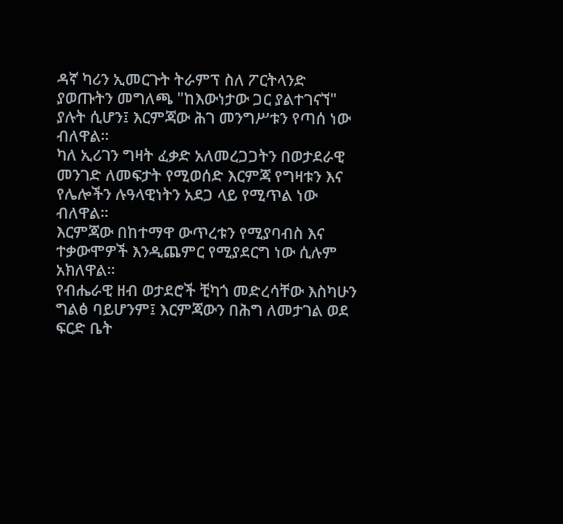ዳኛ ካሪን ኢመርጉት ትራምፕ ስለ ፖርትላንድ ያወጡትን መግለጫ "ከእውነታው ጋር ያልተገናኘ" ያሉት ሲሆን፤ እርምጃው ሕገ መንግሥቱን የጣሰ ነው ብለዋል።
ካለ ኢሪገን ግዛት ፈቃድ አለመረጋጋትን በወታደራዊ መንገድ ለመፍታት የሚወሰድ እርምጃ የግዛቱን እና የሌሎችን ሉዓላዊነትን አደጋ ላይ የሚጥል ነው ብለዋል።
እርምጃው በከተማዋ ውጥረቱን የሚያባብስ እና ተቃውሞዎች እንዲጨምር የሚያደርግ ነው ሲሉም አክለዋል።
የብሔራዊ ዘብ ወታደሮች ቺካጎ መድረሳቸው እስካሁን ግልፅ ባይሆንም፤ እርምጃውን በሕግ ለመታገል ወደ ፍርድ ቤት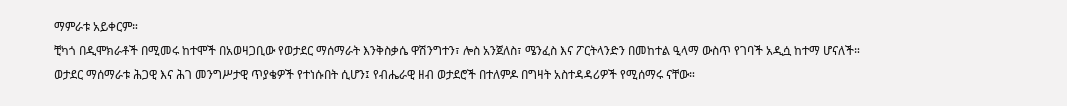ማምራቱ አይቀርም።
ቺካጎ በዲሞክራቶች በሚመሩ ከተሞች በአወዛጋቢው የወታደር ማሰማራት እንቅስቃሴ ዋሽንግተን፣ ሎስ አንጀለስ፣ ሜንፈስ እና ፖርትላንድን በመከተል ዒላማ ውስጥ የገባች አዲሷ ከተማ ሆናለች።
ወታደር ማሰማራቱ ሕጋዊ እና ሕገ መንግሥታዊ ጥያቄዎች የተነሱበት ሲሆን፤ የብሔራዊ ዘብ ወታደሮች በተለምዶ በግዛት አስተዳዳሪዎች የሚሰማሩ ናቸው።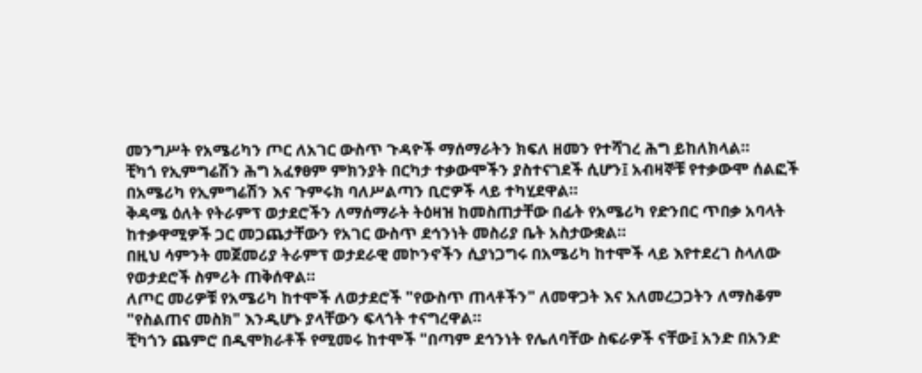መንግሥት የአሜሪካን ጦር ለአገር ውስጥ ጉዳዮች ማሰማራትን ክፍለ ዘመን የተሻገረ ሕግ ይከለክላል።
ቺካጎ የኢምግሬሽን ሕግ አፈፃፀም ምክንያት በርካታ ተቃውሞችን ያስተናገደች ሲሆን፤ አብዛኞቹ የተቃውሞ ሰልፎች በአሜሪካ የኢምግሬሽን እና ጉምሩክ ባለሥልጣን ቢሮዎች ላይ ተካሂደዋል።
ቅዳሜ ዕለት የትራምፕ ወታደሮችን ለማሰማራት ትዕዛዝ ከመስጠታቸው በፊት የአሜሪካ የድንበር ጥበቃ አባላት ከተቃዋሚዎች ጋር መጋጨታቸውን የአገር ውስጥ ደኅንነት መስሪያ ቤት አስታውቋል።
በዚህ ሳምንት መጀመሪያ ትራምፕ ወታደራዊ መኮንኖችን ሲያነጋግሩ በአሜሪካ ከተሞች ላይ እየተደረገ ስላለው የወታደሮች ስምሪት ጠቅሰዋል።
ለጦር መሪዎቹ የአሜሪካ ከተሞች ለወታደሮች "የውስጥ ጠላቶችን" ለመዋጋት እና አለመረጋጋትን ለማስቆም "የስልጠና መስክ" እንዲሆኑ ያላቸውን ፍላጎት ተናግረዋል።
ቺካጎን ጨምሮ በዲሞክራቶች የሚመሩ ከተሞች "በጣም ደኅንነት የሌለባቸው ስፍራዎች ናቸው፤ አንድ በአንድ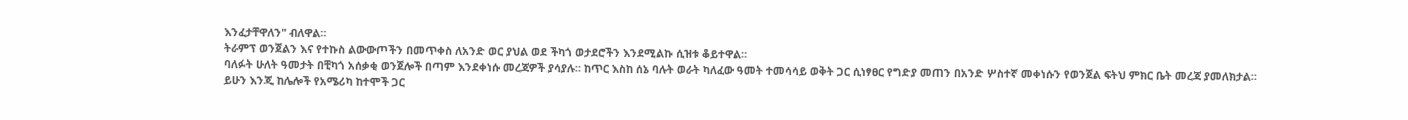እንፈታቸዋለን" ብለዋል።
ትራምፕ ወንጀልን እና የተኩስ ልውውጦችን በመጥቀስ ለአንድ ወር ያህል ወደ ችካጎ ወታደሮችን እንደሚልኩ ሲዝቱ ቆይተዋል።
ባለፉት ሁለት ዓመታት በቺካጎ አሰቃቂ ወንጀሎች በጣም እንደቀነሱ መረጃዎች ያሳያሉ። ከጥር እስከ ሰኔ ባሉት ወራት ካለፈው ዓመት ተመሳሳይ ወቅት ጋር ሲነፃፀር የግድያ መጠን በአንድ ሦስተኛ መቀነሱን የወንጀል ፍትህ ምክር ቤት መረጃ ያመለክታል።
ይሁን እንጂ ከሌሎች የአሜሪካ ከተሞች ጋር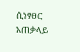ሲነፃፀር አጠቃላይ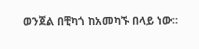ወንጀል በቺካጎ ከአመካኙ በላይ ነው።